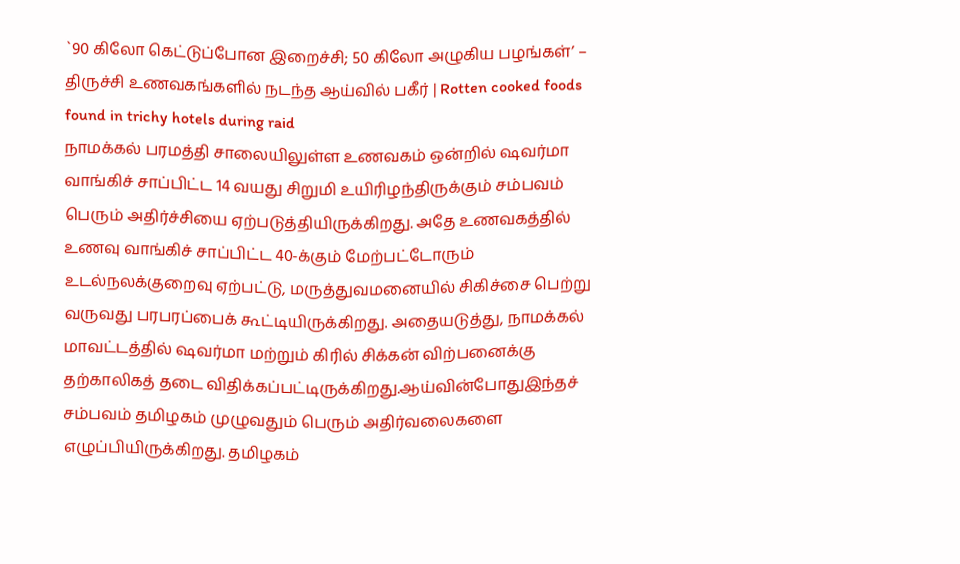`90 கிலோ கெட்டுப்போன இறைச்சி; 50 கிலோ அழுகிய பழங்கள்’ – திருச்சி உணவகங்களில் நடந்த ஆய்வில் பகீர் | Rotten cooked foods found in trichy hotels during raid
நாமக்கல் பரமத்தி சாலையிலுள்ள உணவகம் ஒன்றில் ஷவர்மா வாங்கிச் சாப்பிட்ட 14 வயது சிறுமி உயிரிழந்திருக்கும் சம்பவம் பெரும் அதிர்ச்சியை ஏற்படுத்தியிருக்கிறது. அதே உணவகத்தில் உணவு வாங்கிச் சாப்பிட்ட 40-க்கும் மேற்பட்டோரும் உடல்நலக்குறைவு ஏற்பட்டு, மருத்துவமனையில் சிகிச்சை பெற்று வருவது பரபரப்பைக் கூட்டியிருக்கிறது. அதையடுத்து, நாமக்கல் மாவட்டத்தில் ஷவர்மா மற்றும் கிரில் சிக்கன் விற்பனைக்கு தற்காலிகத் தடை விதிக்கப்பட்டிருக்கிறது.ஆய்வின்போதுஇந்தச் சம்பவம் தமிழகம் முழுவதும் பெரும் அதிர்வலைகளை எழுப்பியிருக்கிறது. தமிழகம்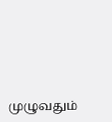முழுவதும்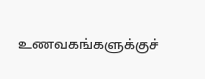உணவகங்களுக்குச்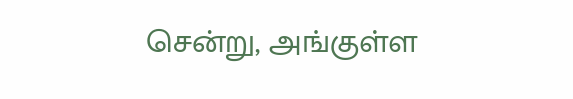சென்று, அங்குள்ள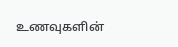உணவுகளின்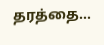தரத்தை…